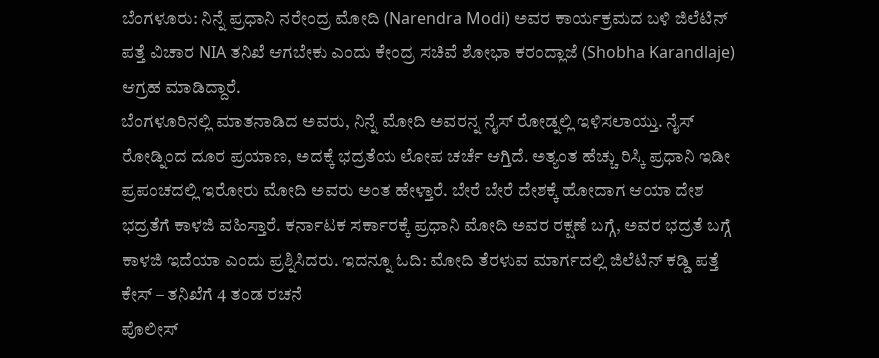ಬೆಂಗಳೂರು: ನಿನ್ನೆ ಪ್ರಧಾನಿ ನರೇಂದ್ರ ಮೋದಿ (Narendra Modi) ಅವರ ಕಾರ್ಯಕ್ರಮದ ಬಳಿ ಜಿಲೆಟಿನ್ ಪತ್ತೆ ವಿಚಾರ NIA ತನಿಖೆ ಆಗಬೇಕು ಎಂದು ಕೇಂದ್ರ ಸಚಿವೆ ಶೋಭಾ ಕರಂದ್ಲಾಜೆ (Shobha Karandlaje) ಆಗ್ರಹ ಮಾಡಿದ್ದಾರೆ.
ಬೆಂಗಳೂರಿನಲ್ಲಿ ಮಾತನಾಡಿದ ಅವರು, ನಿನ್ನೆ ಮೋದಿ ಅವರನ್ನ ನೈಸ್ ರೋಡ್ನಲ್ಲಿ ಇಳಿಸಲಾಯ್ತು. ನೈಸ್ ರೋಡ್ನಿಂದ ದೂರ ಪ್ರಯಾಣ, ಅದಕ್ಕೆ ಭದ್ರತೆಯ ಲೋಪ ಚರ್ಚೆ ಆಗ್ತಿದೆ. ಅತ್ಯಂತ ಹೆಚ್ಚು ರಿಸ್ಕಿ ಪ್ರಧಾನಿ ಇಡೀ ಪ್ರಪಂಚದಲ್ಲಿ ಇರೋರು ಮೋದಿ ಅವರು ಅಂತ ಹೇಳ್ತಾರೆ. ಬೇರೆ ಬೇರೆ ದೇಶಕ್ಕೆ ಹೋದಾಗ ಆಯಾ ದೇಶ ಭದ್ರತೆಗೆ ಕಾಳಜಿ ವಹಿಸ್ತಾರೆ. ಕರ್ನಾಟಕ ಸರ್ಕಾರಕ್ಕೆ ಪ್ರಧಾನಿ ಮೋದಿ ಅವರ ರಕ್ಷಣೆ ಬಗ್ಗೆ, ಅವರ ಭದ್ರತೆ ಬಗ್ಗೆ ಕಾಳಜಿ ಇದೆಯಾ ಎಂದು ಪ್ರಶ್ನಿಸಿದರು. ಇದನ್ನೂ ಓದಿ: ಮೋದಿ ತೆರಳುವ ಮಾರ್ಗದಲ್ಲಿ ಜಿಲೆಟಿನ್ ಕಡ್ಡಿ ಪತ್ತೆ ಕೇಸ್ – ತನಿಖೆಗೆ 4 ತಂಡ ರಚನೆ
ಪೊಲೀಸ್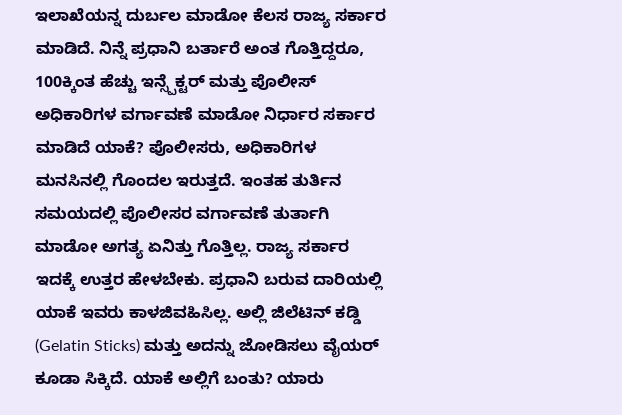ಇಲಾಖೆಯನ್ನ ದುರ್ಬಲ ಮಾಡೋ ಕೆಲಸ ರಾಜ್ಯ ಸರ್ಕಾರ ಮಾಡಿದೆ. ನಿನ್ನೆ ಪ್ರಧಾನಿ ಬರ್ತಾರೆ ಅಂತ ಗೊತ್ತಿದ್ದರೂ, 100ಕ್ಕಿಂತ ಹೆಚ್ಚು ಇನ್ಸ್ಪೆಕ್ಟರ್ ಮತ್ತು ಪೊಲೀಸ್ ಅಧಿಕಾರಿಗಳ ವರ್ಗಾವಣೆ ಮಾಡೋ ನಿರ್ಧಾರ ಸರ್ಕಾರ ಮಾಡಿದೆ ಯಾಕೆ? ಪೊಲೀಸರು, ಅಧಿಕಾರಿಗಳ ಮನಸಿನಲ್ಲಿ ಗೊಂದಲ ಇರುತ್ತದೆ. ಇಂತಹ ತುರ್ತಿನ ಸಮಯದಲ್ಲಿ ಪೊಲೀಸರ ವರ್ಗಾವಣೆ ತುರ್ತಾಗಿ ಮಾಡೋ ಅಗತ್ಯ ಏನಿತ್ತು ಗೊತ್ತಿಲ್ಲ. ರಾಜ್ಯ ಸರ್ಕಾರ ಇದಕ್ಕೆ ಉತ್ತರ ಹೇಳಬೇಕು. ಪ್ರಧಾನಿ ಬರುವ ದಾರಿಯಲ್ಲಿ ಯಾಕೆ ಇವರು ಕಾಳಜಿವಹಿಸಿಲ್ಲ. ಅಲ್ಲಿ ಜಿಲೆಟಿನ್ ಕಡ್ಡಿ (Gelatin Sticks) ಮತ್ತು ಅದನ್ನು ಜೋಡಿಸಲು ವೈಯರ್ ಕೂಡಾ ಸಿಕ್ಕಿದೆ. ಯಾಕೆ ಅಲ್ಲಿಗೆ ಬಂತು? ಯಾರು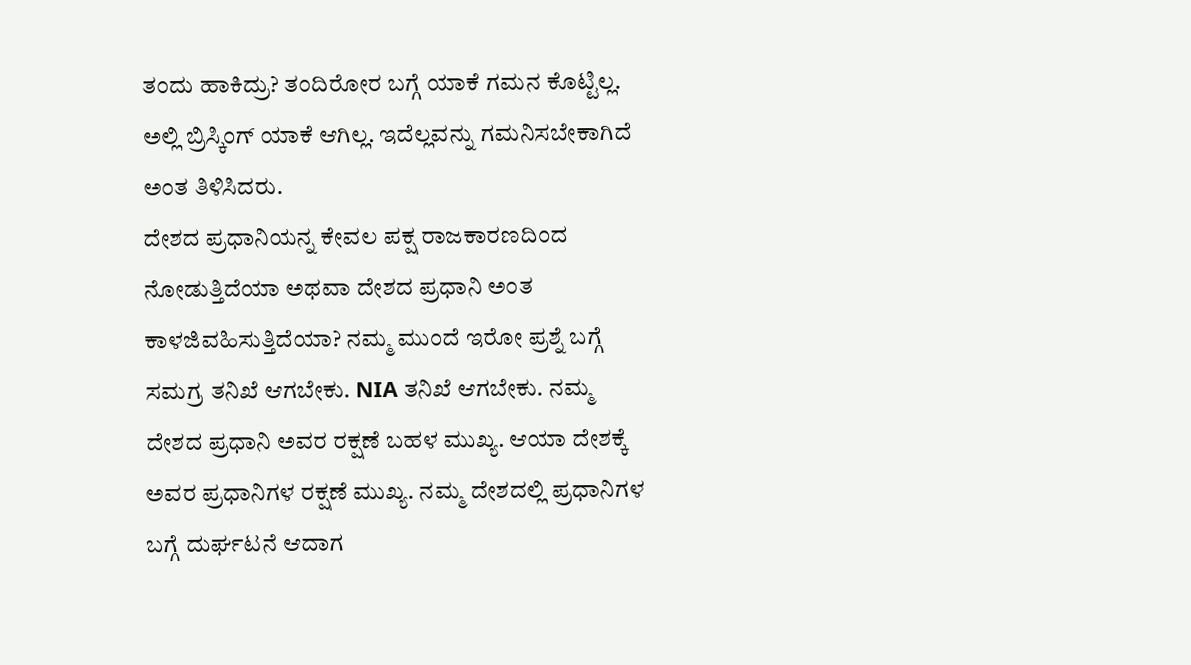ತಂದು ಹಾಕಿದ್ರು? ತಂದಿರೋರ ಬಗ್ಗೆ ಯಾಕೆ ಗಮನ ಕೊಟ್ಟಿಲ್ಲ. ಅಲ್ಲಿ ಬ್ರಿಸ್ಕಿಂಗ್ ಯಾಕೆ ಆಗಿಲ್ಲ. ಇದೆಲ್ಲವನ್ನು ಗಮನಿಸಬೇಕಾಗಿದೆ ಅಂತ ತಿಳಿಸಿದರು.
ದೇಶದ ಪ್ರಧಾನಿಯನ್ನ ಕೇವಲ ಪಕ್ಷ ರಾಜಕಾರಣದಿಂದ ನೋಡುತ್ತಿದೆಯಾ ಅಥವಾ ದೇಶದ ಪ್ರಧಾನಿ ಅಂತ ಕಾಳಜಿವಹಿಸುತ್ತಿದೆಯಾ? ನಮ್ಮ ಮುಂದೆ ಇರೋ ಪ್ರಶ್ನೆ ಬಗ್ಗೆ ಸಮಗ್ರ ತನಿಖೆ ಆಗಬೇಕು. NIA ತನಿಖೆ ಆಗಬೇಕು. ನಮ್ಮ ದೇಶದ ಪ್ರಧಾನಿ ಅವರ ರಕ್ಷಣೆ ಬಹಳ ಮುಖ್ಯ. ಆಯಾ ದೇಶಕ್ಕೆ ಅವರ ಪ್ರಧಾನಿಗಳ ರಕ್ಷಣೆ ಮುಖ್ಯ. ನಮ್ಮ ದೇಶದಲ್ಲಿ ಪ್ರಧಾನಿಗಳ ಬಗ್ಗೆ ದುರ್ಘಟನೆ ಆದಾಗ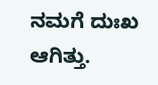ನಮಗೆ ದುಃಖ ಆಗಿತ್ತು.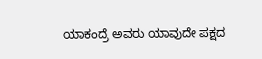ಯಾಕಂದ್ರೆ ಅವರು ಯಾವುದೇ ಪಕ್ಷದ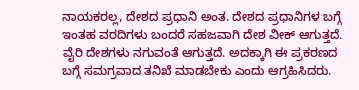ನಾಯಕರಲ್ಲ, ದೇಶದ ಪ್ರಧಾನಿ ಅಂತ. ದೇಶದ ಪ್ರಧಾನಿಗಳ ಬಗ್ಗೆ ಇಂತಹ ವರದಿಗಳು ಬಂದರೆ ಸಹಜವಾಗಿ ದೇಶ ವೀಕ್ ಆಗುತ್ತದೆ. ವೈರಿ ದೇಶಗಳು ನಗುವಂತೆ ಆಗುತ್ತದೆ. ಅದಕ್ಕಾಗಿ ಈ ಪ್ರಕರಣದ ಬಗ್ಗೆ ಸಮಗ್ರವಾದ ತನಿಖೆ ಮಾಡಬೇಕು ಎಂದು ಆಗ್ರಹಿಸಿದರು.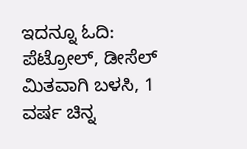ಇದನ್ನೂ ಓದಿ: ಪೆಟ್ರೋಲ್, ಡೀಸೆಲ್ ಮಿತವಾಗಿ ಬಳಸಿ, 1 ವರ್ಷ ಚಿನ್ನ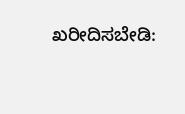ಖರೀದಿಸಬೇಡಿ: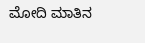ಮೋದಿ ಮಾತಿನ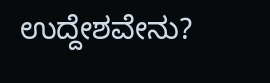ಉದ್ದೇಶವೇನು?